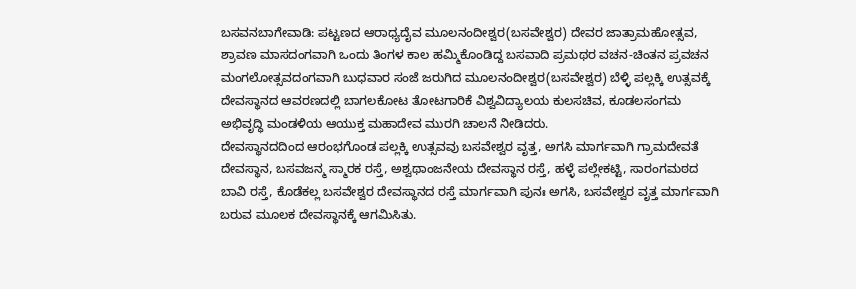ಬಸವನಬಾಗೇವಾಡಿ: ಪಟ್ಟಣದ ಆರಾಧ್ಯದೈವ ಮೂಲನಂದೀಶ್ವರ(ಬಸವೇಶ್ವರ) ದೇವರ ಜಾತ್ರಾಮಹೋತ್ಸವ, ಶ್ರಾವಣ ಮಾಸದಂಗವಾಗಿ ಒಂದು ತಿಂಗಳ ಕಾಲ ಹಮ್ಮಿಕೊಂಡಿದ್ದ ಬಸವಾದಿ ಪ್ರಮಥರ ವಚನ-ಚಿಂತನ ಪ್ರವಚನ ಮಂಗಲೋತ್ಸವದಂಗವಾಗಿ ಬುಧವಾರ ಸಂಜೆ ಜರುಗಿದ ಮೂಲನಂದೀಶ್ವರ(ಬಸವೇಶ್ವರ) ಬೆಳ್ಳಿ ಪಲ್ಲಕ್ಕಿ ಉತ್ಸವಕ್ಕೆ ದೇವಸ್ಥಾನದ ಆವರಣದಲ್ಲಿ ಬಾಗಲಕೋಟ ತೋಟಗಾರಿಕೆ ವಿಶ್ವವಿದ್ಯಾಲಯ ಕುಲಸಚಿವ, ಕೂಡಲಸಂಗಮ ಅಭಿವೃದ್ಧಿ ಮಂಡಳಿಯ ಆಯುಕ್ತ ಮಹಾದೇವ ಮುರಗಿ ಚಾಲನೆ ನೀಡಿದರು.
ದೇವಸ್ಥಾನದದಿಂದ ಆರಂಭಗೊಂಡ ಪಲ್ಲಕ್ಕಿ ಉತ್ಸವವು ಬಸವೇಶ್ವರ ವೃತ್ತ, ಅಗಸಿ ಮಾರ್ಗವಾಗಿ ಗ್ರಾಮದೇವತೆ ದೇವಸ್ಥಾನ, ಬಸವಜನ್ಮ ಸ್ಮಾರಕ ರಸ್ತೆ, ಅಶ್ವಥಾಂಜನೇಯ ದೇವಸ್ಥಾನ ರಸ್ತೆ, ಹಳ್ಳೆ ಪಲ್ಲೇಕಟ್ಟಿ, ಸಾರಂಗಮಠದ ಬಾವಿ ರಸ್ತೆ, ಕೊಡೆಕಲ್ಲ ಬಸವೇಶ್ವರ ದೇವಸ್ಥಾನದ ರಸ್ತೆ ಮಾರ್ಗವಾಗಿ ಪುನಃ ಅಗಸಿ, ಬಸವೇಶ್ವರ ವೃತ್ತ ಮಾರ್ಗವಾಗಿ ಬರುವ ಮೂಲಕ ದೇವಸ್ಥಾನಕ್ಕೆ ಆಗಮಿಸಿತು.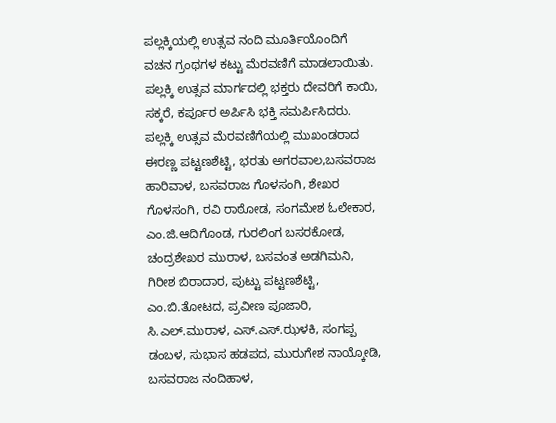ಪಲ್ಲಕ್ಕಿಯಲ್ಲಿ ಉತ್ಸವ ನಂದಿ ಮೂರ್ತಿಯೊಂದಿಗೆ ವಚನ ಗ್ರಂಥಗಳ ಕಟ್ಟು ಮೆರವಣಿಗೆ ಮಾಡಲಾಯಿತು. ಪಲ್ಲಕ್ಕಿ ಉತ್ಸವ ಮಾರ್ಗದಲ್ಲಿ ಭಕ್ತರು ದೇವರಿಗೆ ಕಾಯಿ, ಸಕ್ಕರೆ, ಕರ್ಪೂರ ಅರ್ಪಿಸಿ ಭಕ್ತಿ ಸಮರ್ಪಿಸಿದರು.
ಪಲ್ಲಕ್ಕಿ ಉತ್ಸವ ಮೆರವಣಿಗೆಯಲ್ಲಿ ಮುಖಂಡರಾದ ಈರಣ್ಣ ಪಟ್ಟಣಶೆಟ್ಟಿ, ಭರತು ಅಗರವಾಲ,ಬಸವರಾಜ ಹಾರಿವಾಳ, ಬಸವರಾಜ ಗೊಳಸಂಗಿ, ಶೇಖರ ಗೊಳಸಂಗಿ, ರವಿ ರಾಠೋಡ, ಸಂಗಮೇಶ ಓಲೇಕಾರ, ಎಂ.ಜಿ.ಆದಿಗೊಂಡ, ಗುರಲಿಂಗ ಬಸರಕೋಡ, ಚಂದ್ರಶೇಖರ ಮುರಾಳ, ಬಸವಂತ ಅಡಗಿಮನಿ, ಗಿರೀಶ ಬಿರಾದಾರ, ಪುಟ್ಟು ಪಟ್ಟಣಶೆಟ್ಟಿ, ಎಂ.ಬಿ.ತೋಟದ, ಪ್ರವೀಣ ಪೂಜಾರಿ, ಸಿ.ಎಲ್.ಮುರಾಳ, ಎಸ್.ಎಸ್.ಝಳಕಿ, ಸಂಗಪ್ಪ ಡಂಬಳ, ಸುಭಾಸ ಹಡಪದ, ಮುರುಗೇಶ ನಾಯ್ಕೋಡಿ, ಬಸವರಾಜ ನಂದಿಹಾಳ,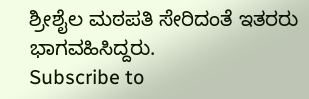ಶ್ರೀಶೈಲ ಮಠಪತಿ ಸೇರಿದಂತೆ ಇತರರು ಭಾಗವಹಿಸಿದ್ದರು.
Subscribe to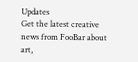Updates
Get the latest creative news from FooBar about art,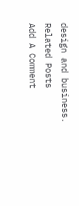design and business.
Related Posts
Add A Comment